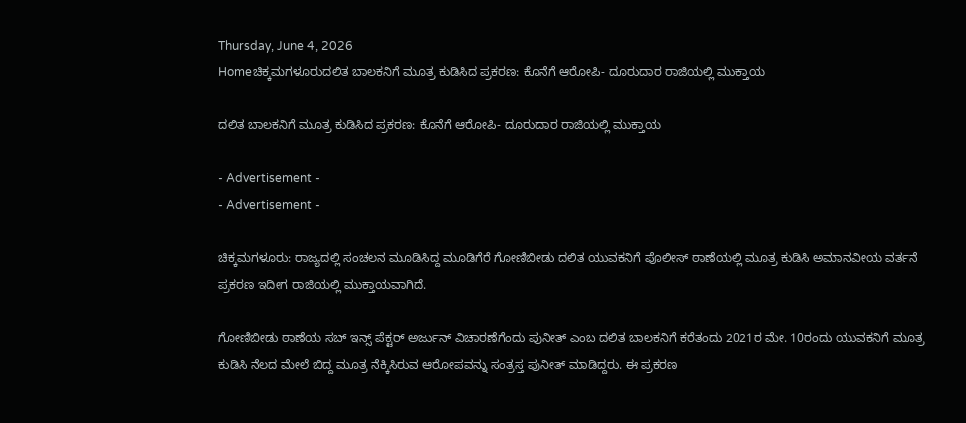Thursday, June 4, 2026
Homeಚಿಕ್ಕಮಗಳೂರುದಲಿತ ಬಾಲಕನಿಗೆ ಮೂತ್ರ ಕುಡಿಸಿದ ಪ್ರಕರಣ: ಕೊನೆಗೆ ಆರೋಪಿ- ದೂರುದಾರ ರಾಜಿಯಲ್ಲಿ ಮುಕ್ತಾಯ

ದಲಿತ ಬಾಲಕನಿಗೆ ಮೂತ್ರ ಕುಡಿಸಿದ ಪ್ರಕರಣ: ಕೊನೆಗೆ ಆರೋಪಿ- ದೂರುದಾರ ರಾಜಿಯಲ್ಲಿ ಮುಕ್ತಾಯ

- Advertisement -
- Advertisement -

ಚಿಕ್ಕಮಗಳೂರು: ರಾಜ್ಯದಲ್ಲಿ ಸಂಚಲನ ಮೂಡಿಸಿದ್ದ ಮೂಡಿಗೆರೆ ಗೋಣಿಬೀಡು ದಲಿತ ಯುವಕನಿಗೆ ಪೊಲೀಸ್ ಠಾಣೆಯಲ್ಲಿ ಮೂತ್ರ ಕುಡಿಸಿ ಅಮಾನವೀಯ ವರ್ತನೆ ಪ್ರಕರಣ ಇದೀಗ ರಾಜಿಯಲ್ಲಿ ಮುಕ್ತಾಯವಾಗಿದೆ.

ಗೋಣಿಬೀಡು ಠಾಣೆಯ ಸಬ್ ಇನ್ಸ್ ಪೆಕ್ಟರ್ ಅರ್ಜುನ್ ವಿಚಾರಣೆಗೆಂದು ಪುನೀತ್ ಎಂಬ ದಲಿತ ಬಾಲಕನಿಗೆ ಕರೆತಂದು 2021ರ ಮೇ. 10ರಂದು ಯುವಕನಿಗೆ ಮೂತ್ರ ಕುಡಿಸಿ ನೆಲದ ಮೇಲೆ ಬಿದ್ದ ಮೂತ್ರ ನೆಕ್ಕಿಸಿರುವ ಆರೋಪವನ್ನು ಸಂತ್ರಸ್ತ ಪುನೀತ್ ಮಾಡಿದ್ದರು. ಈ ಪ್ರಕರಣ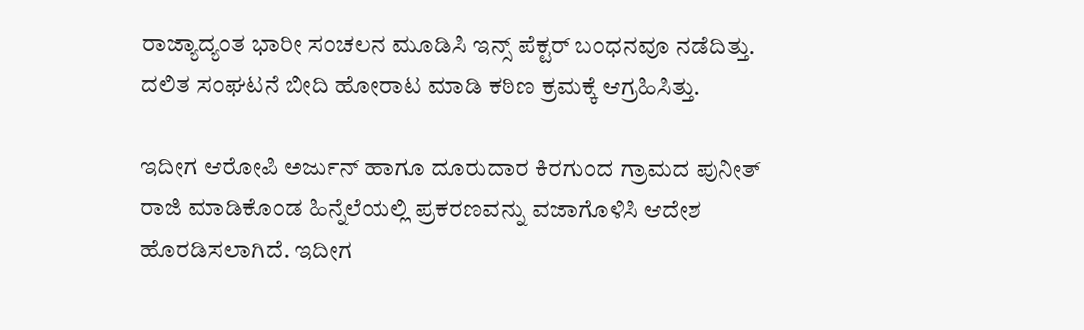ರಾಜ್ಯಾದ್ಯಂತ ಭಾರೀ ಸಂಚಲನ ಮೂಡಿಸಿ ಇನ್ಸ್ ಪೆಕ್ಟರ್ ಬಂಧನವೂ ನಡೆದಿತ್ತು. ದಲಿತ ಸಂಘಟನೆ ಬೀದಿ ಹೋರಾಟ ಮಾಡಿ ಕಠಿಣ ಕ್ರಮಕ್ಕೆ‌ ಆಗ್ರಹಿಸಿತ್ತು.

ಇದೀಗ ಆರೋಪಿ ಅರ್ಜುನ್‌ ಹಾಗೂ ದೂರುದಾರ ಕಿರಗುಂದ ಗ್ರಾಮದ ಪುನೀತ್‌ ರಾಜಿ ಮಾಡಿಕೊಂಡ ಹಿನ್ನೆಲೆಯಲ್ಲಿ ಪ್ರಕರಣವನ್ನು ವಜಾಗೊಳಿಸಿ ಆದೇಶ ಹೊರಡಿಸಲಾಗಿದೆ. ಇದೀಗ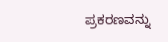ಪ್ರಕರಣವನ್ನು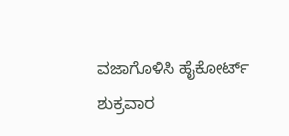ವಜಾಗೊಳಿಸಿ ಹೈಕೋರ್ಟ್ ಶುಕ್ರವಾರ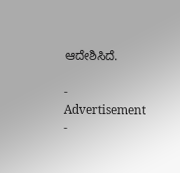ಆದೇಶಿಸಿದೆ.

- Advertisement -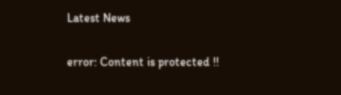Latest News

error: Content is protected !!